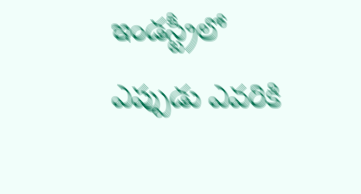ఇండస్ట్రీలో ఎప్పుడు ఎవరికి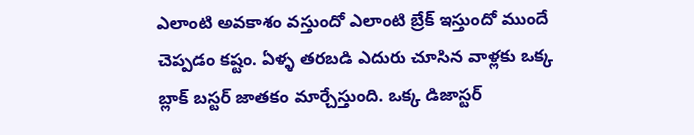ఎలాంటి అవకాశం వస్తుందో ఎలాంటి బ్రేక్ ఇస్తుందో ముందే చెప్పడం కష్టం. ఏళ్ళ తరబడి ఎదురు చూసిన వాళ్లకు ఒక్క బ్లాక్ బస్టర్ జాతకం మార్చేస్తుంది. ఒక్క డిజాస్టర్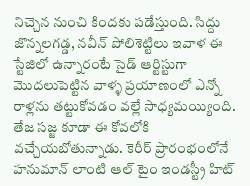నిచ్చెన నుంచి కిందకు పడేస్తుంది. సిద్దు జొన్నలగడ్డ, నవీన్ పోలిశెట్టిలు ఇవాళ ఈ స్టేజిలో ఉన్నారంటే సైడ్ ఆర్టిస్టుగా మొదలుపెట్టిన వాళ్ళ ప్రయాణంలో ఎన్నో రాళ్లను తట్టుకోవడం వల్లే సాధ్యమయ్యింది. తేజ సజ్జ కూడా ఈ కోవలోకి వచ్చేయబోతున్నాడు. కెరీర్ ప్రారంభంలోనే హనుమాన్ లాంటి ఆల్ టైం ఇండస్ట్రీ హిట్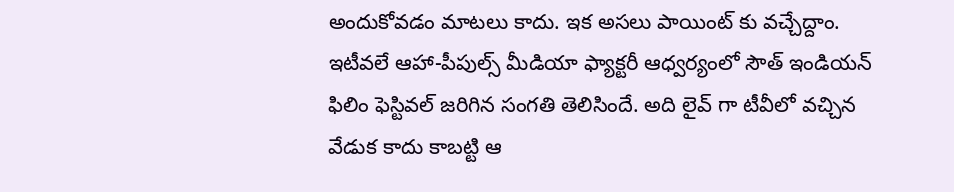అందుకోవడం మాటలు కాదు. ఇక అసలు పాయింట్ కు వచ్చేద్దాం.
ఇటీవలే ఆహా-పీపుల్స్ మీడియా ఫ్యాక్టరీ ఆధ్వర్యంలో సౌత్ ఇండియన్ ఫిలిం ఫెస్టివల్ జరిగిన సంగతి తెలిసిందే. అది లైవ్ గా టీవీలో వచ్చిన వేడుక కాదు కాబట్టి ఆ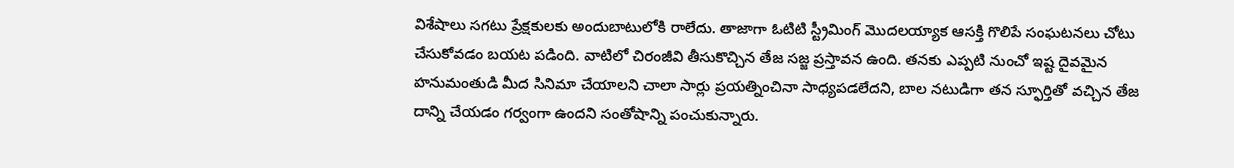విశేషాలు సగటు ప్రేక్షకులకు అందుబాటులోకి రాలేదు. తాజాగా ఓటిటి స్ట్రీమింగ్ మొదలయ్యాక ఆసక్తి గొలిపే సంఘటనలు చోటు చేసుకోవడం బయట పడింది. వాటిలో చిరంజీవి తీసుకొచ్చిన తేజ సజ్జ ప్రస్తావన ఉంది. తనకు ఎప్పటి నుంచో ఇష్ట దైవమైన హనుమంతుడి మీద సినిమా చేయాలని చాలా సార్లు ప్రయత్నించినా సాధ్యపడలేదని, బాల నటుడిగా తన స్ఫూర్తితో వచ్చిన తేజ దాన్ని చేయడం గర్వంగా ఉందని సంతోషాన్ని పంచుకున్నారు.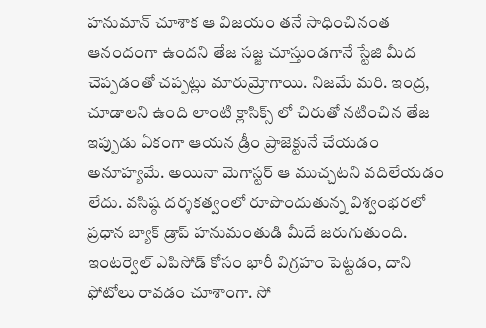హనుమాన్ చూశాక ఆ విజయం తనే సాధించినంత ఆనందంగా ఉందని తేజ సజ్జ చూస్తుండగానే స్టేజి మీద చెప్పడంతో చప్పట్లు మారుమ్రోగాయి. నిజమే మరి. ఇంద్ర, చూడాలని ఉంది లాంటి క్లాసిక్స్ లో చిరుతో నటించిన తేజ ఇప్పుడు ఏకంగా ఆయన డ్రీం ప్రాజెక్టునే చేయడం అనూహ్యమే. అయినా మెగాస్టర్ ఆ ముచ్చటని వదిలేయడం లేదు. వసిష్ఠ దర్శకత్వంలో రూపొందుతున్న విశ్వంభరలో ప్రధాన బ్యాక్ డ్రాప్ హనుమంతుడి మీదే జరుగుతుంది. ఇంటర్వెల్ ఎపిసోడ్ కోసం భారీ విగ్రహం పెట్టడం, దాని ఫోటోలు రావడం చూశాంగా. సో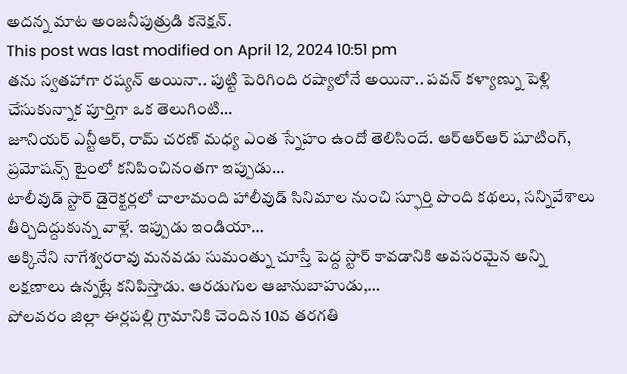అదన్న మాట అంజనీపుత్రుడి కనెక్షన్.
This post was last modified on April 12, 2024 10:51 pm
తను స్వతహాగా రష్యన్ అయినా.. పుట్టి పెరిగింది రష్యాలోనే అయినా.. పవన్ కళ్యాణ్ను పెళ్లి చేసుకున్నాక పూర్తిగా ఒక తెలుగింటి…
జూనియర్ ఎన్టీఆర్, రామ్ చరణ్ మధ్య ఎంత స్నేహం ఉందో తెలిసిందే. ఆర్ఆర్ఆర్ షూటింగ్, ప్రమోషన్స్ టైంలో కనిపించినంతగా ఇప్పుడు…
టాలీవుడ్ స్టార్ డైరెక్టర్లలో చాలామంది హాలీవుడ్ సినిమాల నుంచి స్ఫూర్తి పొంది కథలు, సన్నివేశాలు తీర్చిదిద్దుకున్న వాళ్లే. ఇప్పుడు ఇండియా…
అక్కినేని నాగేశ్వరరావు మనవడు సుమంత్ను చూస్తే పెద్ద స్టార్ కావడానికి అవసరమైన అన్ని లక్షణాలు ఉన్నట్లే కనిపిస్తాడు. ఆరడుగుల ఆజానుబాహుడు,…
పోలవరం జిల్లా ఈర్లపల్లి గ్రామానికి చెందిన 10వ తరగతి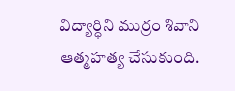విద్యార్ధిని ముర్రం శివాని ఆత్మహత్య చేసుకుంది.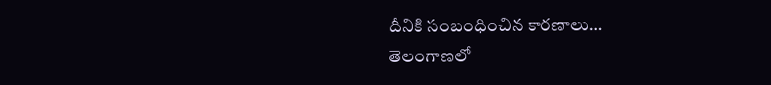దీనికి సంబంధించిన కారణాలు…
తెలంగాణలో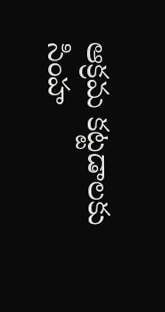ఆక్రమ కట్టడాలకు సింహ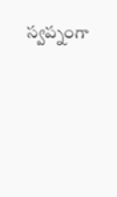స్వప్నంగా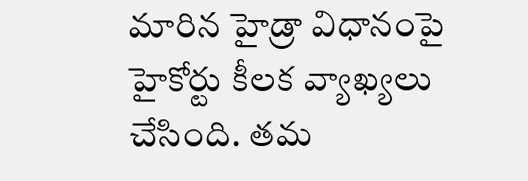మారిన హైడ్రా విధానంపై హైకోర్టు కీలక వ్యాఖ్యలు చేసింది. తమ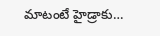మాటంటే హైడ్రాకు…